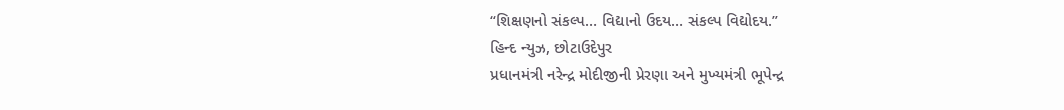“શિક્ષણનો સંકલ્પ… વિદ્યાનો ઉદય… સંકલ્પ વિદ્યોદય.”
હિન્દ ન્યુઝ, છોટાઉદેપુર
પ્રધાનમંત્રી નરેન્દ્ર મોદીજીની પ્રેરણા અને મુખ્યમંત્રી ભૂપેન્દ્ર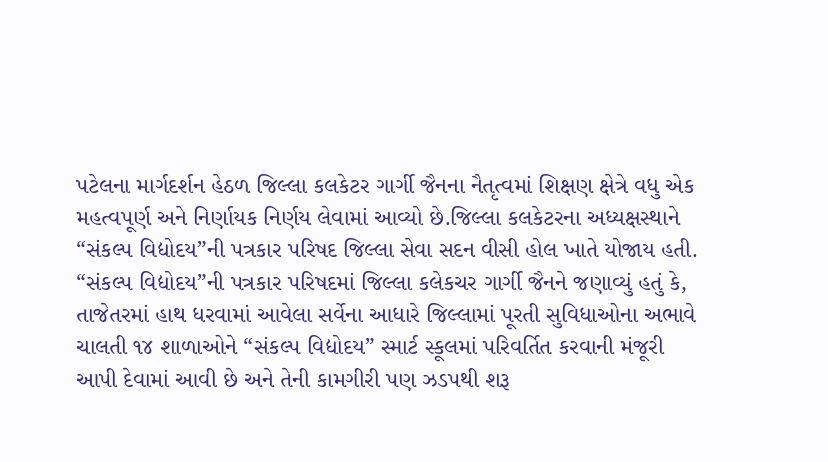પટેલના માર્ગદર્શન હેઠળ જિલ્લા કલકેટર ગાર્ગી જૈનના નૈતૃત્વમાં શિક્ષણ ક્ષેત્રે વધુ એક મહત્વપૂર્ણ અને નિર્ણાયક નિર્ણય લેવામાં આવ્યો છે.જિલ્લા કલકેટરના અધ્યક્ષસ્થાને “સંકલ્પ વિદ્યોદય”ની પત્રકાર પરિષદ જિલ્લા સેવા સદન વીસી હોલ ખાતે યોજાય હતી.
“સંકલ્પ વિદ્યોદય”ની પત્રકાર પરિષદમાં જિલ્લા કલેકચર ગાર્ગી જૈનને જણાવ્યું હતું કે, તાજેતરમાં હાથ ધરવામાં આવેલા સર્વેના આધારે જિલ્લામાં પૂરતી સુવિધાઓના અભાવે ચાલતી ૧૪ શાળાઓને “સંકલ્પ વિદ્યોદય” સ્માર્ટ સ્કૂલમાં પરિવર્તિત કરવાની મંજૂરી આપી દેવામાં આવી છે અને તેની કામગીરી પણ ઝડપથી શરૂ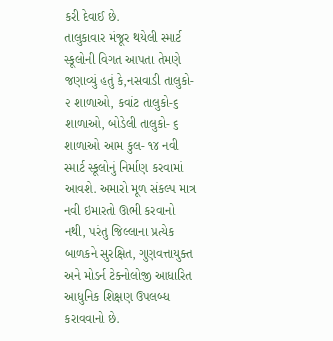કરી દેવાઈ છે.
તાલુકાવાર મંજૂર થયેલી સ્માર્ટ સ્કૂલોની વિગત આપતા તેમણે જણાવ્યું હતું કે,નસવાડી તાલુકો- ૨ શાળાઓ, કવાંટ તાલુકો-૬ શાળાઓ, બોડેલી તાલુકો- ૬ શાળાઓ આમ કુલ- ૧૪ નવી સ્માર્ટ સ્કૂલોનું નિર્માણ કરવામાં આવશે. અમારો મૂળ સંકલ્પ માત્ર નવી ઇમારતો ઊભી કરવાનો નથી, પરંતુ જિલ્લાના પ્રત્યેક બાળકને સુરક્ષિત, ગુણવત્તાયુક્ત અને મોડર્ન ટેક્નોલોજી આધારિત આધુનિક શિક્ષણ ઉપલબ્ધ કરાવવાનો છે.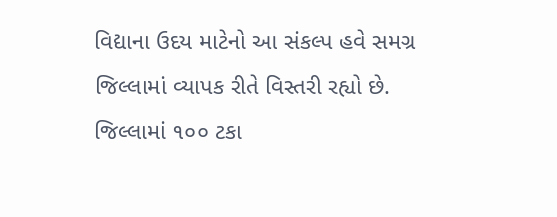વિદ્યાના ઉદય માટેનો આ સંકલ્પ હવે સમગ્ર જિલ્લામાં વ્યાપક રીતે વિસ્તરી રહ્યો છે.
જિલ્લામાં ૧૦૦ ટકા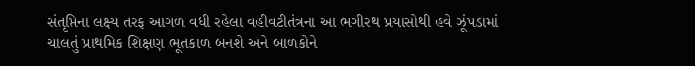સંતૃપ્તિના લક્ષ્ય તરફ આગળ વધી રહેલા વહીવટીતંત્રના આ ભગીરથ પ્રયાસોથી હવે ઝૂંપડામાં ચાલતું પ્રાથમિક શિક્ષણ ભૂતકાળ બનશે અને બાળકોને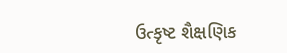ઉત્કૃષ્ટ શૈક્ષણિક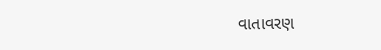વાતાવરણ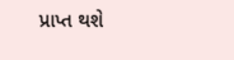પ્રાપ્ત થશે